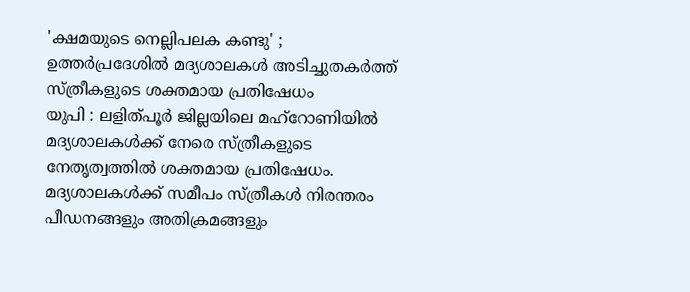'ക്ഷമയുടെ നെല്ലിപലക കണ്ടു' ; ഉത്തർപ്രദേശിൽ മദ്യശാലകൾ അടിച്ചുതകർത്ത് സ്ത്രീകളുടെ ശക്തമായ പ്രതിഷേധം
യുപി : ലളിത്പൂർ ജില്ലയിലെ മഹ്റോണിയിൽ മദ്യശാലകൾക്ക് നേരെ സ്ത്രീകളുടെ നേതൃത്വത്തിൽ ശക്തമായ പ്രതിഷേധം. മദ്യശാലകൾക്ക് സമീപം സ്ത്രീകൾ നിരന്തരം പീഡനങ്ങളും അതിക്രമങ്ങളും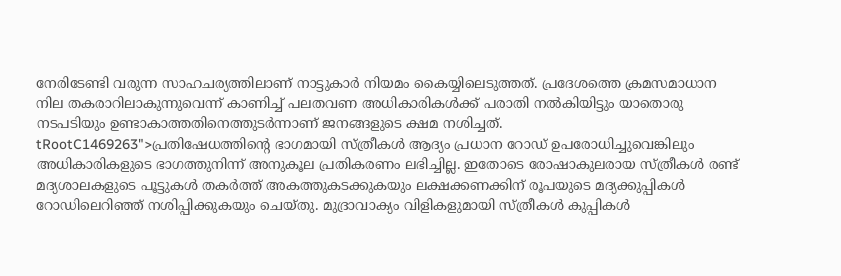നേരിടേണ്ടി വരുന്ന സാഹചര്യത്തിലാണ് നാട്ടുകാർ നിയമം കൈയ്യിലെടുത്തത്. പ്രദേശത്തെ ക്രമസമാധാന നില തകരാറിലാകുന്നുവെന്ന് കാണിച്ച് പലതവണ അധികാരികൾക്ക് പരാതി നൽകിയിട്ടും യാതൊരു നടപടിയും ഉണ്ടാകാത്തതിനെത്തുടർന്നാണ് ജനങ്ങളുടെ ക്ഷമ നശിച്ചത്.
tRootC1469263">പ്രതിഷേധത്തിന്റെ ഭാഗമായി സ്ത്രീകൾ ആദ്യം പ്രധാന റോഡ് ഉപരോധിച്ചുവെങ്കിലും അധികാരികളുടെ ഭാഗത്തുനിന്ന് അനുകൂല പ്രതികരണം ലഭിച്ചില്ല. ഇതോടെ രോഷാകുലരായ സ്ത്രീകൾ രണ്ട് മദ്യശാലകളുടെ പൂട്ടുകൾ തകർത്ത് അകത്തുകടക്കുകയും ലക്ഷക്കണക്കിന് രൂപയുടെ മദ്യക്കുപ്പികൾ റോഡിലെറിഞ്ഞ് നശിപ്പിക്കുകയും ചെയ്തു. മുദ്രാവാക്യം വിളികളുമായി സ്ത്രീകൾ കുപ്പികൾ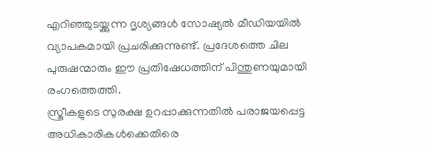എറിഞ്ഞുടയ്ക്കുന്ന ദൃശ്യങ്ങൾ സോഷ്യൽ മീഡിയയിൽ വ്യാപകമായി പ്രചരിക്കുന്നുണ്ട്. പ്രദേശത്തെ ചില പുരുഷന്മാരും ഈ പ്രതിഷേധത്തിന് പിന്തുണയുമായി രംഗത്തെത്തി.
സ്ത്രീകളുടെ സുരക്ഷ ഉറപ്പാക്കുന്നതിൽ പരാജയപ്പെട്ട അധികാരികൾക്കെതിരെ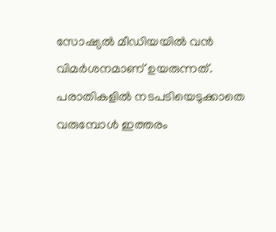സോഷ്യൽ മീഡിയയിൽ വൻ വിമർശനമാണ് ഉയരുന്നത്. പരാതികളിൽ നടപടിയെടുക്കാതെ വരുമ്പോൾ ഇത്തരം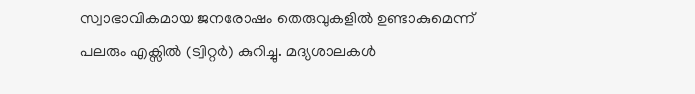സ്വാഭാവികമായ ജനരോഷം തെരുവുകളിൽ ഉണ്ടാകുമെന്ന് പലരും എക്സിൽ (ട്വിറ്റർ) കുറിച്ചു. മദ്യശാലകൾ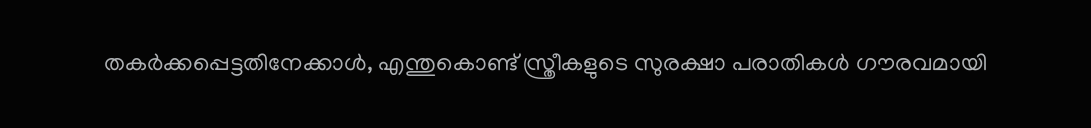തകർക്കപ്പെട്ടതിനേക്കാൾ, എന്തുകൊണ്ട് സ്ത്രീകളുടെ സുരക്ഷാ പരാതികൾ ഗൗരവമായി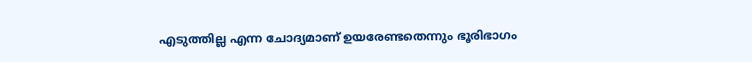എടുത്തില്ല എന്ന ചോദ്യമാണ് ഉയരേണ്ടതെന്നും ഭൂരിഭാഗം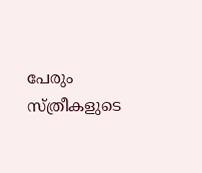പേരും സ്ത്രീകളുടെ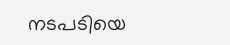നടപടിയെ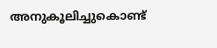അനുകൂലിച്ചുകൊണ്ട്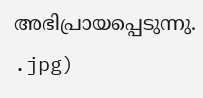അഭിപ്രായപ്പെടുന്നു.
.jpg)